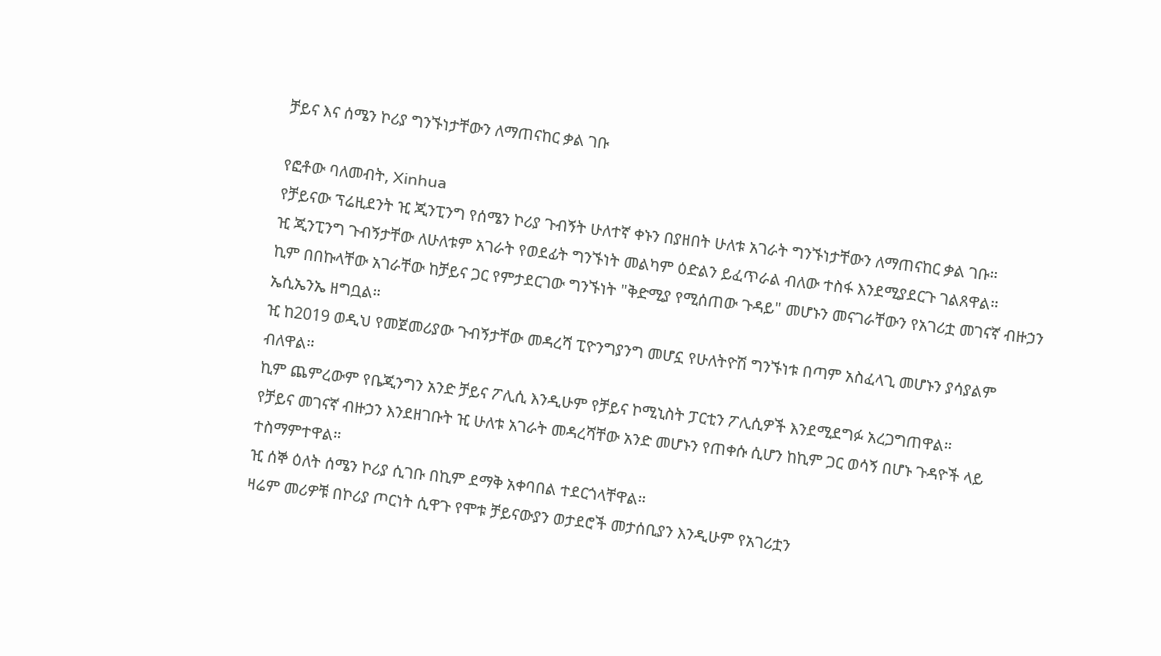ቻይና እና ሰሜን ኮሪያ ግንኙነታቸውን ለማጠናከር ቃል ገቡ

የፎቶው ባለመብት, Xinhua
የቻይናው ፕሬዚደንት ዢ ጂንፒንግ የሰሜን ኮሪያ ጉብኝት ሁለተኛ ቀኑን በያዘበት ሁለቱ አገራት ግንኙነታቸውን ለማጠናከር ቃል ገቡ።
ዢ ጂንፒንግ ጉብኝታቸው ለሁለቱም አገራት የወደፊት ግንኙነት መልካም ዕድልን ይፈጥራል ብለው ተስፋ እንደሚያደርጉ ገልጸዋል።
ኪም በበኩላቸው አገራቸው ከቻይና ጋር የምታደርገው ግንኙነት "ቅድሚያ የሚሰጠው ጉዳይ" መሆኑን መናገራቸውን የአገሪቷ መገናኛ ብዙኃን ኤሲኤንኤ ዘግቧል።
ዢ ከ2019 ወዲህ የመጀመሪያው ጉብኝታቸው መዳረሻ ፒዮንግያንግ መሆኗ የሁለትዮሽ ግንኙነቱ በጣም አስፈላጊ መሆኑን ያሳያልም ብለዋል።
ኪም ጨምረውም የቤጂንግን አንድ ቻይና ፖሊሲ እንዲሁም የቻይና ኮሚኒስት ፓርቲን ፖሊሲዎች እንደሚደግፉ አረጋግጠዋል።
የቻይና መገናኛ ብዙኃን እንደዘገቡት ዢ ሁለቱ አገራት መዳረሻቸው አንድ መሆኑን የጠቀሱ ሲሆን ከኪም ጋር ወሳኝ በሆኑ ጉዳዮች ላይ ተስማምተዋል።
ዢ ሰኞ ዕለት ሰሜን ኮሪያ ሲገቡ በኪም ደማቅ አቀባበል ተደርጎላቸዋል።
ዛሬም መሪዎቹ በኮሪያ ጦርነት ሲዋጉ የሞቱ ቻይናውያን ወታደሮች መታሰቢያን እንዲሁም የአገሪቷን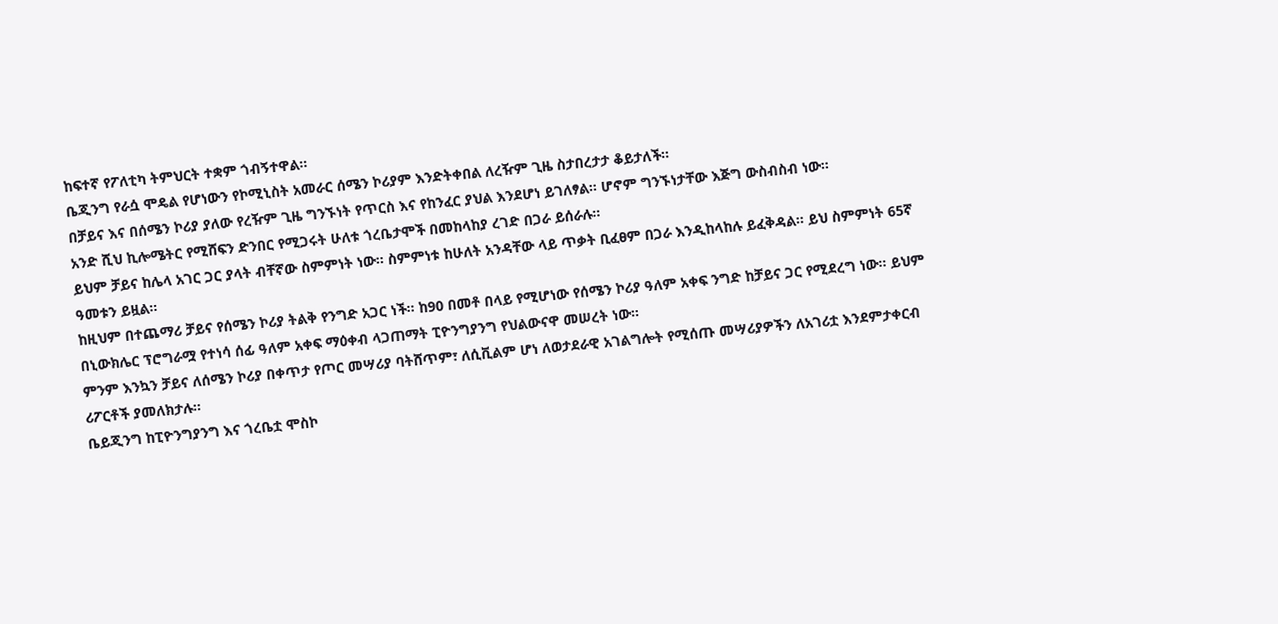ከፍተኛ የፖለቲካ ትምህርት ተቋም ጎብኝተዋል።
ቤጂንግ የራሷ ሞዴል የሆነውን የኮሚኒስት አመራር ሰሜን ኮሪያም እንድትቀበል ለረዥም ጊዜ ስታበረታታ ቆይታለች።
በቻይና እና በሰሜን ኮሪያ ያለው የረዥም ጊዜ ግንኙነት የጥርስ እና የከንፈር ያህል እንደሆነ ይገለፃል። ሆኖም ግንኙነታቸው እጅግ ውስብስብ ነው።
አንድ ሺህ ኪሎሜትር የሚሸፍን ድንበር የሚጋሩት ሁለቱ ጎረቤታሞች በመከላከያ ረገድ በጋራ ይሰራሉ።
ይህም ቻይና ከሌላ አገር ጋር ያላት ብቸኛው ስምምነት ነው። ስምምነቱ ከሁለት አንዳቸው ላይ ጥቃት ቢፈፀም በጋራ እንዲከላከሉ ይፈቅዳል። ይህ ስምምነት 65ኛ ዓመቱን ይዟል።
ከዚህም በተጨማሪ ቻይና የሰሜን ኮሪያ ትልቅ የንግድ አጋር ነች። ከ90 በመቶ በላይ የሚሆነው የሰሜን ኮሪያ ዓለም አቀፍ ንግድ ከቻይና ጋር የሚደረግ ነው። ይህም በኒውክሌር ፕሮግራሟ የተነሳ ሰፊ ዓለም አቀፍ ማዕቀብ ላጋጠማት ፒዮንግያንግ የህልውናዋ መሠረት ነው።
ምንም እንኳን ቻይና ለሰሜን ኮሪያ በቀጥታ የጦር መሣሪያ ባትሸጥም፣ ለሲቪልም ሆነ ለወታደራዊ አገልግሎት የሚሰጡ መሣሪያዎችን ለአገሪቷ እንደምታቀርብ ሪፖርቶች ያመለክታሉ።
ቤይጂንግ ከፒዮንግያንግ እና ጎረቤቷ ሞስኮ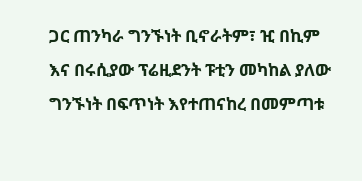ጋር ጠንካራ ግንኙነት ቢኖራትም፣ ዢ በኪም እና በሩሲያው ፕሬዚደንት ፑቲን መካከል ያለው ግንኙነት በፍጥነት እየተጠናከረ በመምጣቱ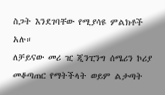ስጋት እንደገባቸው የሚያሳዩ ምልክቶች አሉ።
ለቻይናው መሪ ዢ ጂንፒንግ ሰሜሪን ኮሪያ መቆጣጠር የማትችላት ወይም ልታጣት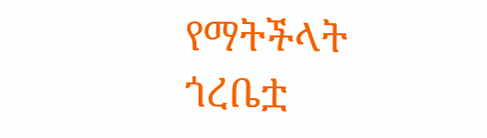የማትችላት ጎረቤቷ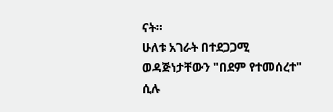ናት።
ሁለቱ አገራት በተደጋጋሚ ወዳጅነታቸውን "በደም የተመሰረተ" ሲሉ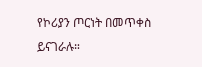የኮሪያን ጦርነት በመጥቀስ ይናገራሉ።